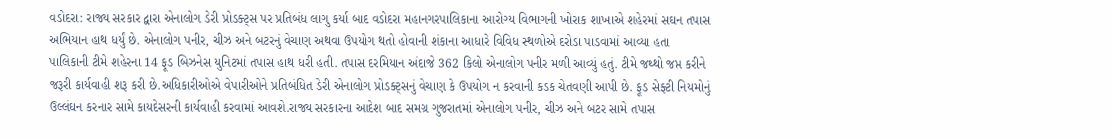વડોદરા: રાજ્ય સરકાર દ્વારા એનાલોગ ડેરી પ્રોડક્ટ્સ પર પ્રતિબંધ લાગુ કર્યા બાદ વડોદરા મહાનગરપાલિકાના આરોગ્ય વિભાગની ખોરાક શાખાએ શહેરમાં સઘન તપાસ અભિયાન હાથ ધર્યું છે. એનાલોગ પનીર, ચીઝ અને બટરનું વેચાણ અથવા ઉપયોગ થતો હોવાની શંકાના આધારે વિવિધ સ્થળોએ દરોડા પાડવામાં આવ્યા હતા પાલિકાની ટીમે શહેરના 14 ફૂડ બિઝનેસ યુનિટમાં તપાસ હાથ ધરી હતી. તપાસ દરમિયાન અંદાજે 362 કિલો એનાલોગ પનીર મળી આવ્યું હતું. ટીમે જથ્થો જપ્ત કરીને જરૂરી કાર્યવાહી શરૂ કરી છે.અધિકારીઓએ વેપારીઓને પ્રતિબંધિત ડેરી એનાલોગ પ્રોડક્ટ્સનું વેચાણ કે ઉપયોગ ન કરવાની કડક ચેતવણી આપી છે. ફૂડ સેફ્ટી નિયમોનું ઉલ્લંઘન કરનાર સામે કાયદેસરની કાર્યવાહી કરવામાં આવશે.રાજ્ય સરકારના આદેશ બાદ સમગ્ર ગુજરાતમાં એનાલોગ પનીર, ચીઝ અને બટર સામે તપાસ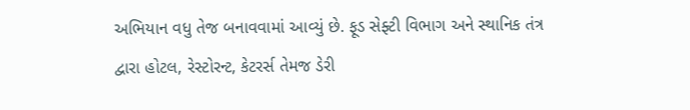અભિયાન વધુ તેજ બનાવવામાં આવ્યું છે. ફૂડ સેફ્ટી વિભાગ અને સ્થાનિક તંત્ર દ્વારા હોટલ, રેસ્ટોરન્ટ, કેટરર્સ તેમજ ડેરી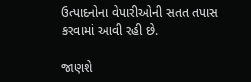ઉત્પાદનોના વેપારીઓની સતત તપાસ કરવામાં આવી રહી છે.

જાણશે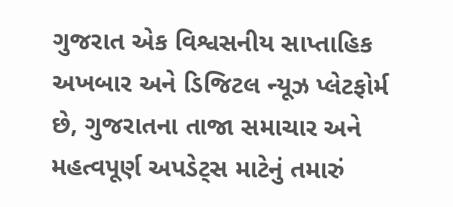ગુજરાત એક વિશ્વસનીય સાપ્તાહિક અખબાર અને ડિજિટલ ન્યૂઝ પ્લેટફોર્મ છે, ગુજરાતના તાજા સમાચાર અને મહત્વપૂર્ણ અપડેટ્સ માટેનું તમારું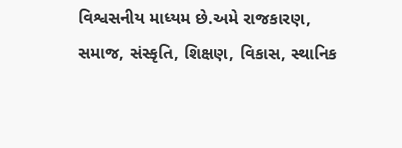વિશ્વસનીય માધ્યમ છે.અમે રાજકારણ, સમાજ, સંસ્કૃતિ, શિક્ષણ, વિકાસ, સ્થાનિક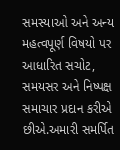સમસ્યાઓ અને અન્ય મહત્વપૂર્ણ વિષયો પર આધારિત સચોટ, સમયસર અને નિષ્પક્ષ સમાચાર પ્રદાન કરીએ છીએ.અમારી સમર્પિત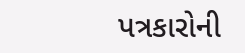પત્રકારોની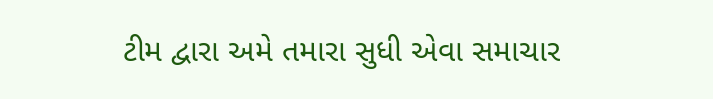ટીમ દ્વારા અમે તમારા સુધી એવા સમાચાર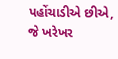પહોંચાડીએ છીએ, જે ખરેખર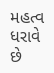મહત્વ ધરાવે છે